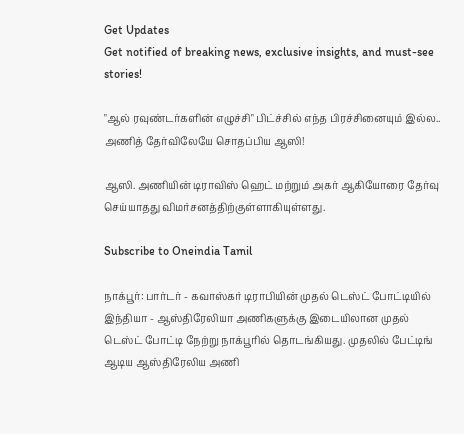Get Updates
Get notified of breaking news, exclusive insights, and must-see stories!

"ஆல் ரவுண்டர்களின் எழுச்சி" பிட்ச்சில் எந்த பிரச்சினையும் இல்ல.. அணித் தேர்விலேயே சொதப்பிய ஆஸி!

ஆஸி. அணியின் டிராவிஸ் ஹெட் மற்றும் அகர் ஆகியோரை தேர்வு செய்யாதது விமர்சனத்திற்குள்ளாகியுள்ளது.

Subscribe to Oneindia Tamil

நாக்பூர்: பார்டர் - கவாஸ்கர் டிராபியின் முதல் டெஸ்ட் போட்டியில் இந்தியா - ஆஸ்திரேலியா அணிகளுக்கு இடையிலான முதல் டெஸ்ட் போட்டி நேற்று நாக்பூரில் தொடங்கியது. முதலில் பேட்டிங் ஆடிய ஆஸ்திரேலிய அணி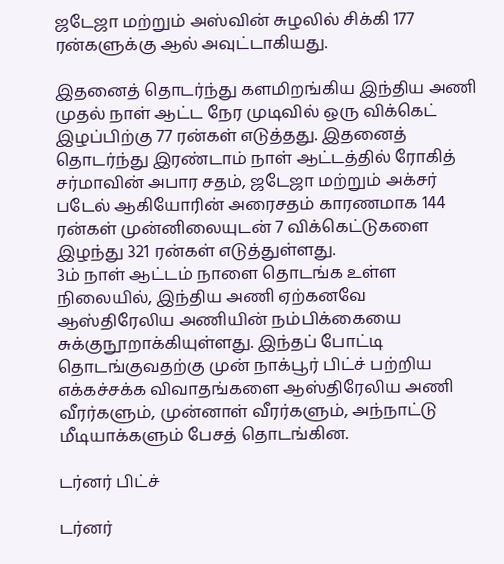ஜடேஜா மற்றும் அஸ்வின் சுழலில் சிக்கி 177 ரன்களுக்கு ஆல் அவுட்டாகியது.

இதனைத் தொடர்ந்து களமிறங்கிய இந்திய அணி முதல் நாள் ஆட்ட நேர முடிவில் ஒரு விக்கெட் இழப்பிற்கு 77 ரன்கள் எடுத்தது. இதனைத் தொடர்ந்து இரண்டாம் நாள் ஆட்டத்தில் ரோகித் சர்மாவின் அபார சதம், ஜடேஜா மற்றும் அக்சர் படேல் ஆகியோரின் அரைசதம் காரணமாக 144 ரன்கள் முன்னிலையுடன் 7 விக்கெட்டுகளை இழந்து 321 ரன்கள் எடுத்துள்ளது.
3ம் நாள் ஆட்டம் நாளை தொடங்க உள்ள நிலையில், இந்திய அணி ஏற்கனவே ஆஸ்திரேலிய அணியின் நம்பிக்கையை சுக்குநூறாக்கியுள்ளது. இந்தப் போட்டி தொடங்குவதற்கு முன் நாக்பூர் பிட்ச் பற்றிய எக்கச்சக்க விவாதங்களை ஆஸ்திரேலிய அணி வீரர்களும், முன்னாள் வீரர்களும், அந்நாட்டு மீடியாக்களும் பேசத் தொடங்கின.

டர்னர் பிட்ச்

டர்னர்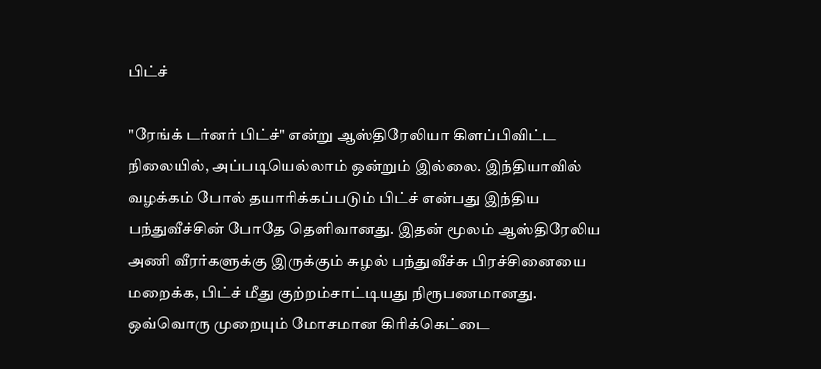பிட்ச்

"ரேங்க் டர்னர் பிட்ச்" என்று ஆஸ்திரேலியா கிளப்பிவிட்ட நிலையில், அப்படியெல்லாம் ஒன்றும் இல்லை. இந்தியாவில் வழக்கம் போல் தயாரிக்கப்படும் பிட்ச் என்பது இந்திய பந்துவீச்சின் போதே தெளிவானது. இதன் மூலம் ஆஸ்திரேலிய அணி வீரர்களுக்கு இருக்கும் சுழல் பந்துவீச்சு பிரச்சினையை மறைக்க, பிட்ச் மீது குற்றம்சாட்டியது நிரூபணமானது. ஒவ்வொரு முறையும் மோசமான கிரிக்கெட்டை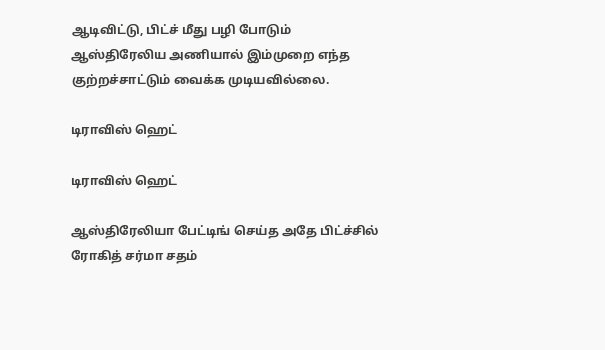ஆடிவிட்டு, பிட்ச் மீது பழி போடும் ஆஸ்திரேலிய அணியால் இம்முறை எந்த குற்றச்சாட்டும் வைக்க முடியவில்லை.

டிராவிஸ் ஹெட்

டிராவிஸ் ஹெட்

ஆஸ்திரேலியா பேட்டிங் செய்த அதே பிட்ச்சில் ரோகித் சர்மா சதம்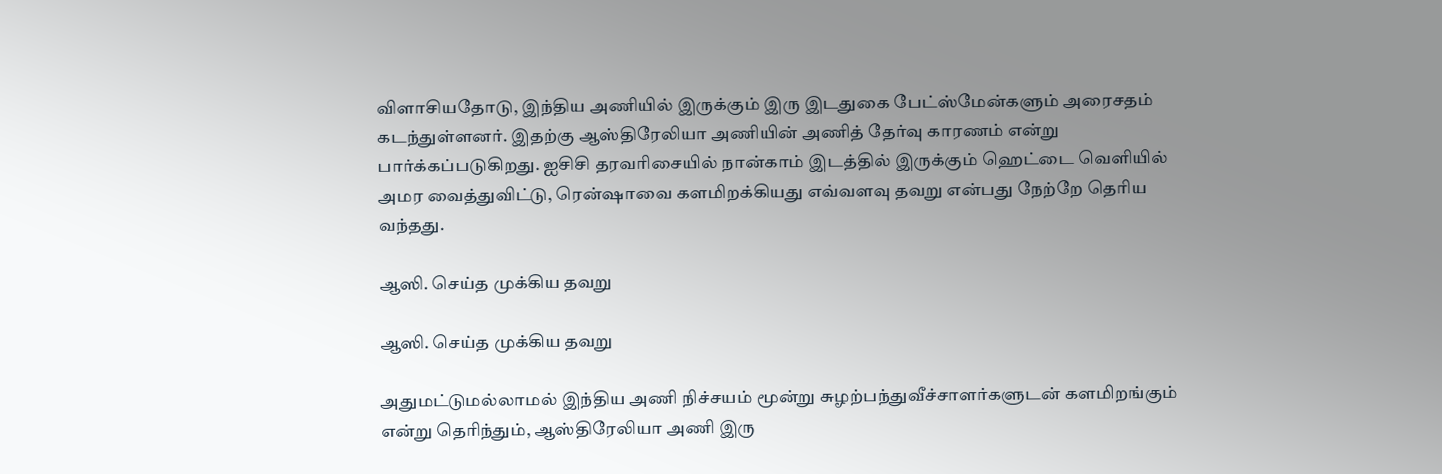விளாசியதோடு, இந்திய அணியில் இருக்கும் இரு இடதுகை பேட்ஸ்மேன்களும் அரைசதம் கடந்துள்ளனர். இதற்கு ஆஸ்திரேலியா அணியின் அணித் தேர்வு காரணம் என்று பார்க்கப்படுகிறது. ஐசிசி தரவரிசையில் நான்காம் இடத்தில் இருக்கும் ஹெட்டை வெளியில் அமர வைத்துவிட்டு, ரென்ஷாவை களமிறக்கியது எவ்வளவு தவறு என்பது நேற்றே தெரிய வந்தது.

ஆஸி. செய்த முக்கிய தவறு

ஆஸி. செய்த முக்கிய தவறு

அதுமட்டுமல்லாமல் இந்திய அணி நிச்சயம் மூன்று சுழற்பந்துவீச்சாளர்களுடன் களமிறங்கும் என்று தெரிந்தும், ஆஸ்திரேலியா அணி இரு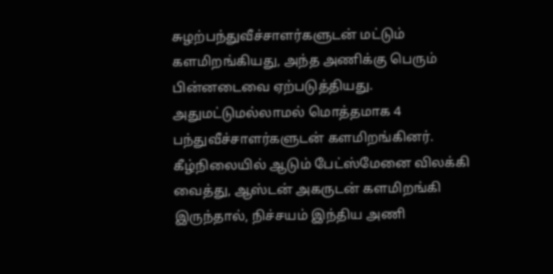சுழற்பந்துவீச்சாளர்களுடன் மட்டும் களமிறங்கியது, அந்த அணிக்கு பெரும் பின்னடைவை ஏற்படுத்தியது. அதுமட்டுமல்லாமல் மொத்தமாக 4 பந்துவீச்சாளர்களுடன் களமிறங்கினர். கீழ்நிலையில் ஆடும் பேட்ஸ்மேனை விலக்கி வைத்து, ஆஸ்டன் அகருடன் களமிறங்கி இருந்தால், நிச்சயம் இந்திய அணி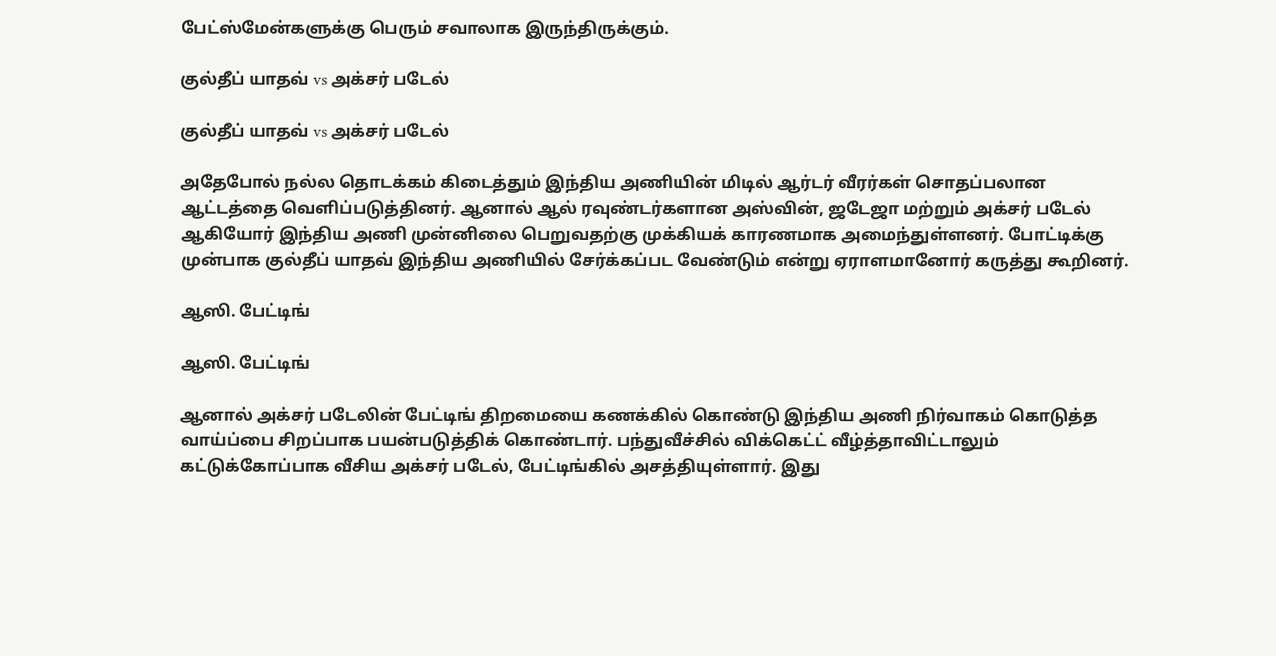பேட்ஸ்மேன்களுக்கு பெரும் சவாலாக இருந்திருக்கும்.

குல்தீப் யாதவ் vs அக்சர் படேல்

குல்தீப் யாதவ் vs அக்சர் படேல்

அதேபோல் நல்ல தொடக்கம் கிடைத்தும் இந்திய அணியின் மிடில் ஆர்டர் வீரர்கள் சொதப்பலான ஆட்டத்தை வெளிப்படுத்தினர். ஆனால் ஆல் ரவுண்டர்களான அஸ்வின், ஜடேஜா மற்றும் அக்சர் படேல் ஆகியோர் இந்திய அணி முன்னிலை பெறுவதற்கு முக்கியக் காரணமாக அமைந்துள்ளனர். போட்டிக்கு முன்பாக குல்தீப் யாதவ் இந்திய அணியில் சேர்க்கப்பட வேண்டும் என்று ஏராளமானோர் கருத்து கூறினர்.

ஆஸி. பேட்டிங்

ஆஸி. பேட்டிங்

ஆனால் அக்சர் படேலின் பேட்டிங் திறமையை கணக்கில் கொண்டு இந்திய அணி நிர்வாகம் கொடுத்த வாய்ப்பை சிறப்பாக பயன்படுத்திக் கொண்டார். பந்துவீச்சில் விக்கெட்ட் வீழ்த்தாவிட்டாலும் கட்டுக்கோப்பாக வீசிய அக்சர் படேல், பேட்டிங்கில் அசத்தியுள்ளார். இது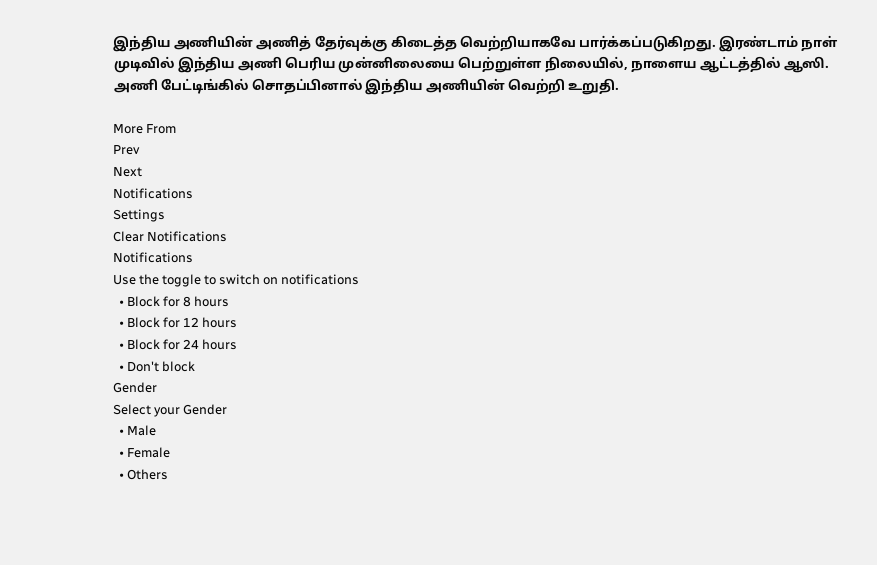இந்திய அணியின் அணித் தேர்வுக்கு கிடைத்த வெற்றியாகவே பார்க்கப்படுகிறது. இரண்டாம் நாள் முடிவில் இந்திய அணி பெரிய முன்னிலையை பெற்றுள்ள நிலையில், நாளைய ஆட்டத்தில் ஆஸி. அணி பேட்டிங்கில் சொதப்பினால் இந்திய அணியின் வெற்றி உறுதி.

More From
Prev
Next
Notifications
Settings
Clear Notifications
Notifications
Use the toggle to switch on notifications
  • Block for 8 hours
  • Block for 12 hours
  • Block for 24 hours
  • Don't block
Gender
Select your Gender
  • Male
  • Female
  • Others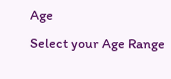Age
Select your Age Range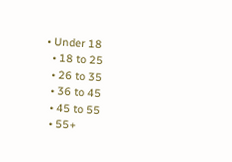• Under 18
  • 18 to 25
  • 26 to 35
  • 36 to 45
  • 45 to 55
  • 55+